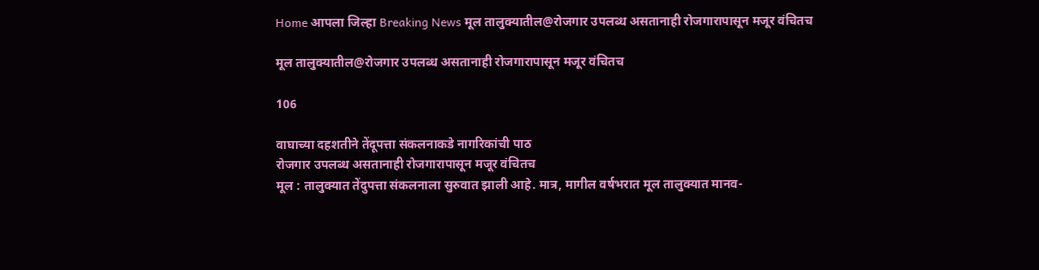Home आपला जिल्हा Breaking News मूल तालुक्यातील@रोजगार उपलब्ध असतानाही रोजगारापासून मजूर वंचितच

मूल तालुक्यातील@रोजगार उपलब्ध असतानाही रोजगारापासून मजूर वंचितच

106

वाघाच्या दहशतीने तेंदूपत्ता संकलनाकडे नागरिकांची पाठ
रोजगार उपलब्ध असतानाही रोजगारापासून मजूर वंचितच
मूल : तालुक्यात तेंदुपत्ता संकलनाला सुरुवात झाली आहे. मात्र, मागील वर्षभरात मूल तालुक्यात मानव-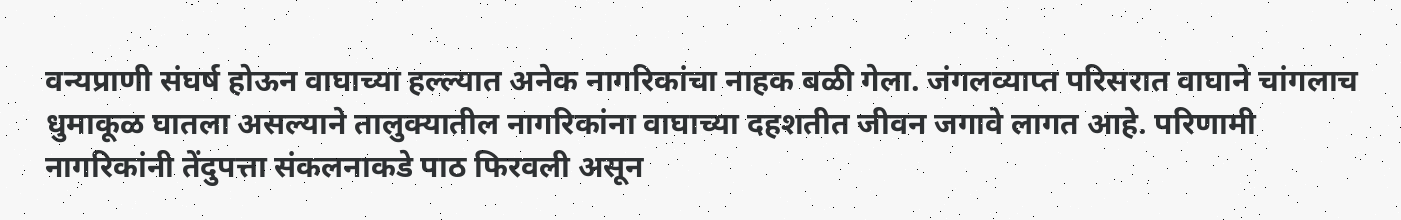वन्यप्राणी संघर्ष होऊन वाघाच्या हल्ल्यात अनेक नागरिकांचा नाहक बळी गेला. जंगलव्याप्त परिसरात वाघाने चांगलाच धुमाकूळ घातला असल्याने तालुक्यातील नागरिकांना वाघाच्या दहशतीत जीवन जगावे लागत आहे. परिणामी नागरिकांनी तेंदुपत्ता संकलनाकडे पाठ फिरवली असून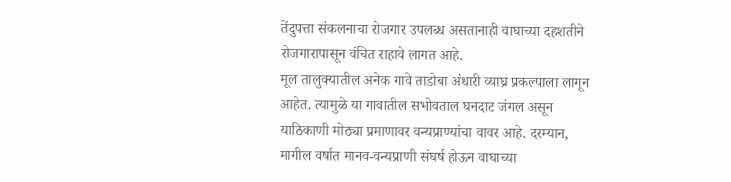तेंदुपत्ता संकलनाचा रोजगार उपलब्ध असतानाही वाघाच्या दहशतीने रोजगारापासून वंचित राहावे लागत आहे.
मूल तालुक्यातील अनेक गावे ताडोबा अंधारी व्याघ्र प्रकल्पाला लागून आहेत. त्यामुळे या गावातील सभोवताल घनदाट जंगल असून याठिकाणी मोठ्या प्रमाणावर वन्यप्राण्यांचा वावर आहे. दरम्यान, मागील वर्षात मानव-वन्यप्राणी संघर्ष होऊन वाघाच्या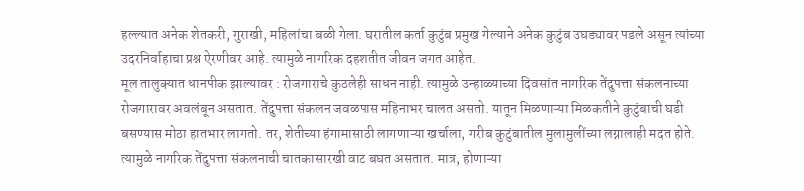हल्ल्यात अनेक शेतकरी, गुराखी, महिलांचा बळी गेला. घरातील कर्ता कुटुंब प्रमुख गेल्याने अनेक कुटुंब उघड्यावर पडले असून त्यांच्या उदरनिर्वाहाचा प्रश्न ऐरणीवर आहे. त्यामुळे नागरिक दहशतीत जीवन जगत आहेत.
मूल तालुक्यात धानपीक झाल्यावर : रोजगाराचे कुठलेही साधन नाही. त्यामुळे उन्हाळ्याच्या दिवसांत नागरिक तेंदुपत्ता संकलनाच्या रोजगारावर अवलंबून असतात. तेंदुपत्ता संकलन जवळपास महिनाभर चालत असतो. यातून मिळणाऱ्या मिळकतीने कुटुंबाची घडी बसण्यास मोठा हातभार लागतो. तर, शेतीच्या हंगामासाठी लागणाऱ्या खर्चाला, गरीब कुटुंबातील मुलामुलींच्या लग्नालाही मदत होते.
त्यामुळे नागरिक तेंदुपत्ता संकलनाची चातकासारखी वाट बघत असतात. मात्र, होणाऱ्या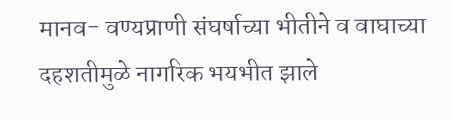मानव- वण्यप्राणी संघर्षाच्या भीतीने व वाघाच्या दहशतीमुळे नागरिक भयभीत झाले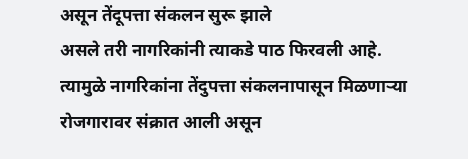असून तेंदूपत्ता संकलन सुरू झाले
असले तरी नागरिकांनी त्याकडे पाठ फिरवली आहे.
त्यामुळे नागरिकांना तेंदुपत्ता संकलनापासून मिळणाऱ्या
रोजगारावर संक्रात आली असून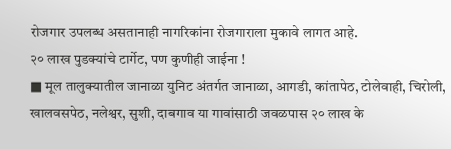रोजगार उपलब्ध असतानाही नागरिकांना रोजगाराला मुकावे लागत आहे.
२० लाख पुडक्यांचे टार्गेट, पण कुणीही जाईना !
■ मूल तालुक्यातील जानाळा युनिट अंतर्गत जानाळा, आगडी, कांतापेठ, टोलेवाही, चिरोली, खालवसपेठ, नलेश्वर, सुशी, दाबगाव या गावांसाठी जवळपास २० लाख के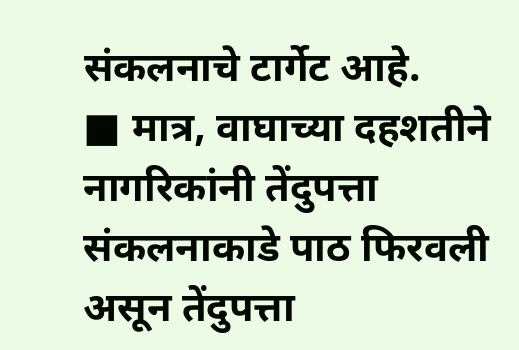संकलनाचे टार्गेट आहे.
■ मात्र, वाघाच्या दहशतीने नागरिकांनी तेंदुपत्ता संकलनाकाडे पाठ फिरवली असून तेंदुपत्ता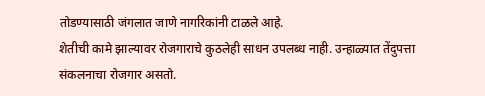तोडण्यासाठी जंगलात जाणे नागरिकांनी टाळले आहे.
शेतीची कामे झाल्यावर रोजगाराचे कुठलेही साधन उपलब्ध नाही. उन्हाळ्यात तेंदुपत्ता संकलनाचा रोजगार असतो.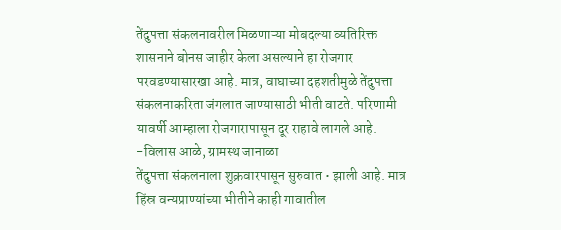तेंदुपत्ता संकलनावरील मिळणाऱ्या मोबदल्या व्यतिरिक्त शासनाने बोनस जाहीर केला असल्याने हा रोजगार परवडण्यासारखा आहे. मात्र, वाघाच्या दहशतीमुळे तेंदुपत्ता संकलनाकरिता जंगलात जाण्यासाठी भीती वाटते. परिणामी यावर्षी आम्हाला रोजगारापासून दूर राहावे लागले आहे.
-विलास आळे, ग्रामस्थ जानाळा
तेंदुपत्ता संकलनाला शुक्रवारपासून सुरुवात • झाली आहे. मात्र हिंस्र वन्यप्राण्यांच्या भीतीने काही गावातील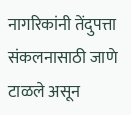नागरिकांनी तेंदुपत्ता संकलनासाठी जाणे टाळले असून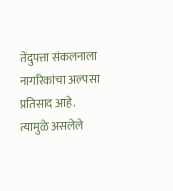तेंदुपत्ता संकलनाला नागरिकांचा अल्पसा प्रतिसाद आहे. त्यामुळे असलेले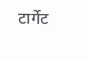टार्गेट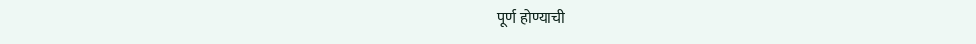पूर्ण होण्याची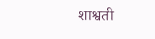शाश्वती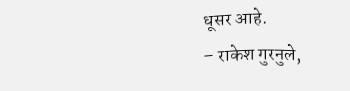धूसर आहे.
– राकेश गुरनुले,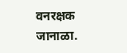वनरक्षक जानाळा.